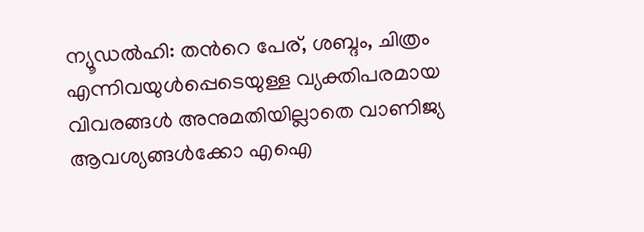ന്യൂഡൽഹി: തന്‍റെ പേര്, ശബ്ദം, ചിത്രം എന്നിവയുൾപ്പെടെയുള്ള വ്യക്തിപരമായ വിവരങ്ങൾ അനുമതിയില്ലാതെ വാണിജ്യ ആവശ്യങ്ങൾക്കോ എഐ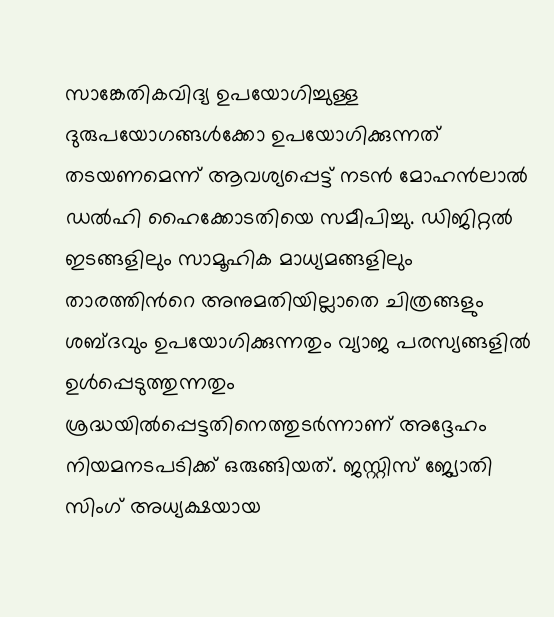സാങ്കേതികവിദ്യ ഉപയോഗിച്ചുള്ള ദുരുപയോഗങ്ങൾക്കോ ഉപയോഗിക്കുന്നത് തടയണമെന്ന് ആവശ്യപ്പെട്ട് നടൻ മോഹൻലാൽ ഡൽഹി ഹൈക്കോടതിയെ സമീപിച്ചു. ഡിജിറ്റൽ ഇടങ്ങളിലും സാമൂഹിക മാധ്യമങ്ങളിലും താരത്തിന്‍റെ അനുമതിയില്ലാതെ ചിത്രങ്ങളും ശബ്ദവും ഉപയോഗിക്കുന്നതും വ്യാജ പരസ്യങ്ങളിൽ ഉൾപ്പെടുത്തുന്നതും ശ്രദ്ധയിൽപ്പെട്ടതിനെത്തുടർന്നാണ് അദ്ദേഹം നിയമനടപടിക്ക് ഒരുങ്ങിയത്. ജസ്റ്റിസ് ജ്യോതി സിംഗ് അധ്യക്ഷയായ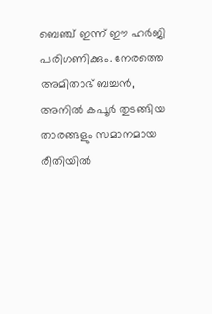ബെഞ്ച് ഇന്ന് ഈ ഹർജി പരിഗണിക്കും. നേരത്തെ അമിതാഭ് ബച്ചൻ, അനിൽ കപൂർ തുടങ്ങിയ താരങ്ങളും സമാനമായ രീതിയിൽ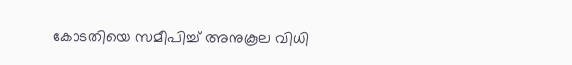കോടതിയെ സമീപിച്ച് അനുകൂല വിധി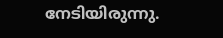നേടിയിരുന്നു.